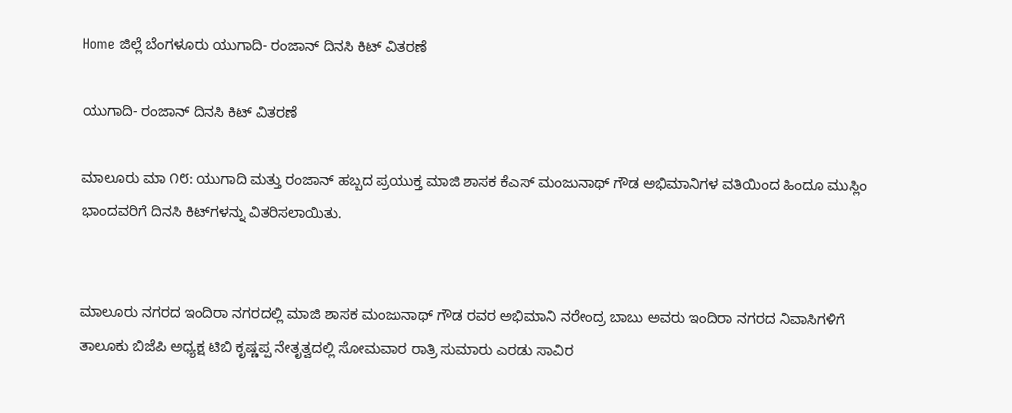Home ಜಿಲ್ಲೆ ಬೆಂಗಳೂರು ಯುಗಾದಿ- ರಂಜಾನ್ ದಿನಸಿ ಕಿಟ್ ವಿತರಣೆ

ಯುಗಾದಿ- ರಂಜಾನ್ ದಿನಸಿ ಕಿಟ್ ವಿತರಣೆ

ಮಾಲೂರು ಮಾ ೧೮: ಯುಗಾದಿ ಮತ್ತು ರಂಜಾನ್ ಹಬ್ಬದ ಪ್ರಯುಕ್ತ ಮಾಜಿ ಶಾಸಕ ಕೆಎಸ್ ಮಂಜುನಾಥ್ ಗೌಡ ಅಭಿಮಾನಿಗಳ ವತಿಯಿಂದ ಹಿಂದೂ ಮುಸ್ಲಿಂ ಭಾಂದವರಿಗೆ ದಿನಸಿ ಕಿಟ್‌ಗಳನ್ನು ವಿತರಿಸಲಾಯಿತು.


ಮಾಲೂರು ನಗರದ ಇಂದಿರಾ ನಗರದಲ್ಲಿ ಮಾಜಿ ಶಾಸಕ ಮಂಜುನಾಥ್ ಗೌಡ ರವರ ಅಭಿಮಾನಿ ನರೇಂದ್ರ ಬಾಬು ಅವರು ಇಂದಿರಾ ನಗರದ ನಿವಾಸಿಗಳಿಗೆ ತಾಲೂಕು ಬಿಜೆಪಿ ಅಧ್ಯಕ್ಷ ಟಿಬಿ ಕೃಷ್ಣಪ್ಪ ನೇತೃತ್ವದಲ್ಲಿ ಸೋಮವಾರ ರಾತ್ರಿ ಸುಮಾರು ಎರಡು ಸಾವಿರ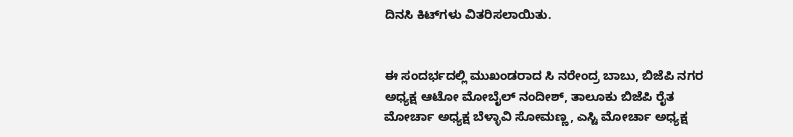ದಿನಸಿ ಕಿಟ್‌ಗಳು ವಿತರಿಸಲಾಯಿತು.


ಈ ಸಂದರ್ಭದಲ್ಲಿ ಮುಖಂಡರಾದ ಸಿ ನರೇಂದ್ರ ಬಾಬು, ಬಿಜೆಪಿ ನಗರ ಅಧ್ಯಕ್ಷ ಆಟೋ ಮೋಬೈಲ್ ನಂದೀಶ್, ತಾಲೂಕು ಬಿಜೆಪಿ ರೈತ ಮೋರ್ಚಾ ಅಧ್ಯಕ್ಷ ಬೆಳ್ಳಾವಿ ಸೋಮಣ್ಣ, ಎಸ್ಟಿ ಮೋರ್ಚಾ ಅಧ್ಯಕ್ಷ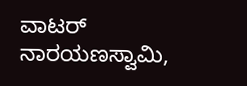ವಾಟರ್ ನಾರಯಣಸ್ವಾಮಿ,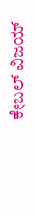ಕೇಬಲ್ ವಿಜಯ್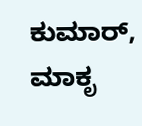ಕುಮಾರ್, ಮಾಕೃ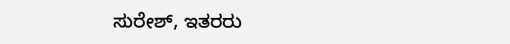ಸುರೇಶ್, ಇತರರು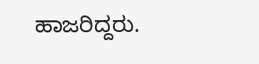ಹಾಜರಿದ್ದರು.